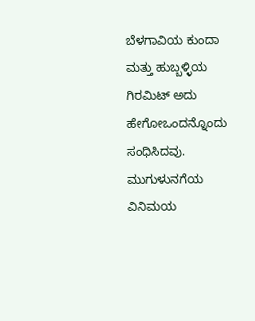ಬೆಳಗಾವಿಯ ಕುಂದಾ ಮತ್ತು ಹುಬ್ಬಳ್ಳಿಯ ಗಿರಮಿಟ್ ಅದು ಹೇಗೋಒಂದನ್ನೊಂದು ಸಂಧಿಸಿದವು. ಮುಗುಳುನಗೆಯ ವಿನಿಮಯ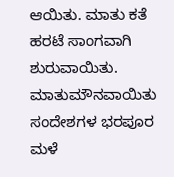ಆಯಿತು. ಮಾತು ಕತೆ ಹರಟೆ ಸಾಂಗವಾಗಿ ಶುರುವಾಯಿತು. ಮಾತುಮೌನವಾಯಿತು ಸಂದೇಶಗಳ ಭರಪೂರ ಮಳೆ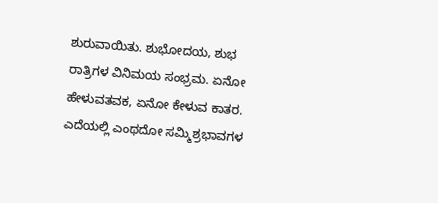ಶುರುವಾಯಿತು. ಶುಭೋದಯ, ಶುಭ ರಾತ್ರಿಗಳ ವಿನಿಮಯ ಸಂಭ್ರಮ. ಏನೋ ಹೇಳುವತವಕ, ಏನೋ ಕೇಳುವ ಕಾತರ. ಎದೆಯಲ್ಲಿ ಎಂಥದೋ ಸಮ್ಮಿಶ್ರಭಾವಗಳ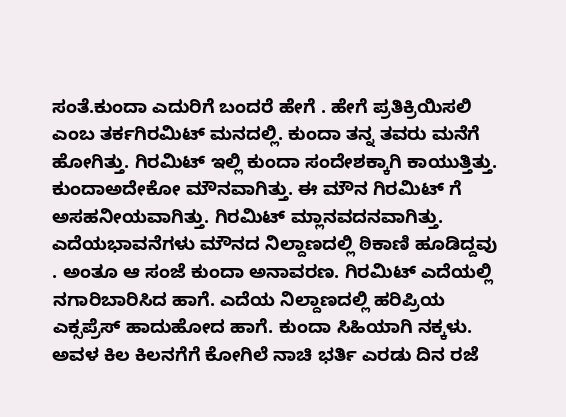ಸಂತೆ.ಕುಂದಾ ಎದುರಿಗೆ ಬಂದರೆ ಹೇಗೆ . ಹೇಗೆ ಪ್ರತಿಕ್ರಿಯಿಸಲಿ ಎಂಬ ತರ್ಕಗಿರಮಿಟ್ ಮನದಲ್ಲಿ. ಕುಂದಾ ತನ್ನ ತವರು ಮನೆಗೆ ಹೋಗಿತ್ತು. ಗಿರಮಿಟ್ ಇಲ್ಲಿ ಕುಂದಾ ಸಂದೇಶಕ್ಕಾಗಿ ಕಾಯುತ್ತಿತ್ತು. ಕುಂದಾಅದೇಕೋ ಮೌನವಾಗಿತ್ತು. ಈ ಮೌನ ಗಿರಮಿಟ್ ಗೆ ಅಸಹನೀಯವಾಗಿತ್ತು. ಗಿರಮಿಟ್ ಮ್ಲಾನವದನವಾಗಿತ್ತು. ಎದೆಯಭಾವನೆಗಳು ಮೌನದ ನಿಲ್ದಾಣದಲ್ಲಿ ಠಿಕಾಣಿ ಹೂಡಿದ್ದವು . ಅಂತೂ ಆ ಸಂಜೆ ಕುಂದಾ ಅನಾವರಣ. ಗಿರಮಿಟ್ ಎದೆಯಲ್ಲಿ ನಗಾರಿಬಾರಿಸಿದ ಹಾಗೆ. ಎದೆಯ ನಿಲ್ದಾಣದಲ್ಲಿ ಹರಿಪ್ರಿಯ ಎಕ್ಸಪ್ರೆಸ್ ಹಾದುಹೋದ ಹಾಗೆ. ಕುಂದಾ ಸಿಹಿಯಾಗಿ ನಕ್ಕಳು. ಅವಳ ಕಿಲ ಕಿಲನಗೆಗೆ ಕೋಗಿಲೆ ನಾಚಿ ಭರ್ತಿ ಎರಡು ದಿನ ರಜೆ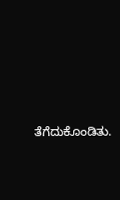ತೆಗೆದುಕೊಂಡಿತು.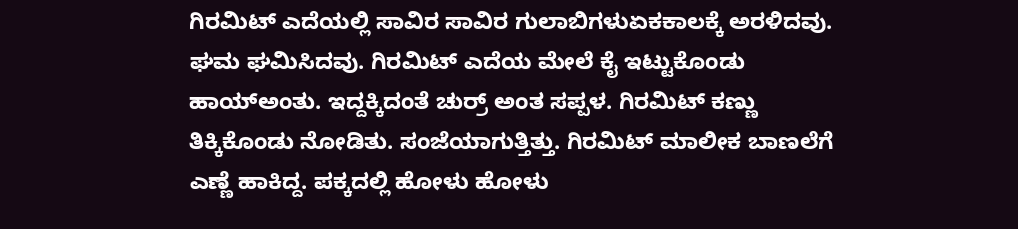ಗಿರಮಿಟ್ ಎದೆಯಲ್ಲಿ ಸಾವಿರ ಸಾವಿರ ಗುಲಾಬಿಗಳುಏಕಕಾಲಕ್ಕೆ ಅರಳಿದವು. ಘಮ ಘಮಿಸಿದವು. ಗಿರಮಿಟ್ ಎದೆಯ ಮೇಲೆ ಕೈ ಇಟ್ಟುಕೊಂಡು ಹಾಯ್ಅಂತು. ಇದ್ದಕ್ಕಿದಂತೆ ಚುರ್ರ್ ಅಂತ ಸಪ್ಪಳ. ಗಿರಮಿಟ್ ಕಣ್ಣು ತಿಕ್ಕಿಕೊಂಡು ನೋಡಿತು. ಸಂಜೆಯಾಗುತ್ತಿತ್ತು. ಗಿರಮಿಟ್ ಮಾಲೀಕ ಬಾಣಲೆಗೆ ಎಣ್ಣೆ ಹಾಕಿದ್ದ. ಪಕ್ಕದಲ್ಲಿ ಹೋಳು ಹೋಳು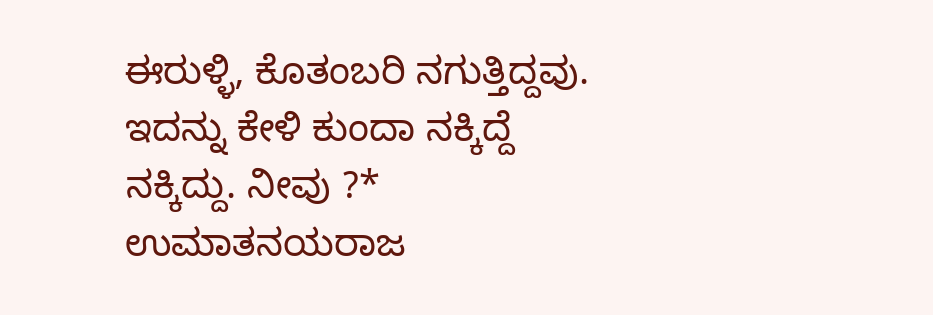ಈರುಳ್ಳಿ, ಕೊತಂಬರಿ ನಗುತ್ತಿದ್ದವು. ಇದನ್ನು ಕೇಳಿ ಕುಂದಾ ನಕ್ಕಿದ್ದೆ ನಕ್ಕಿದ್ದು. ನೀವು ?* ಉಮಾತನಯರಾಜ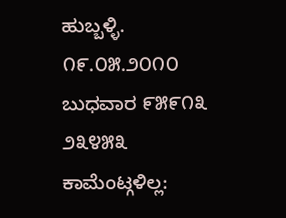ಹುಬ್ಬಳ್ಳಿ.
೧೯.೦೫.೨೦೧೦
ಬುಧವಾರ ೯೫೯೧೩ ೨೩೪೫೩
ಕಾಮೆಂಟ್ಗಳಿಲ್ಲ: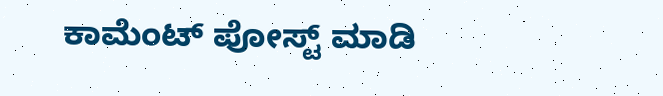ಕಾಮೆಂಟ್ ಪೋಸ್ಟ್ ಮಾಡಿ